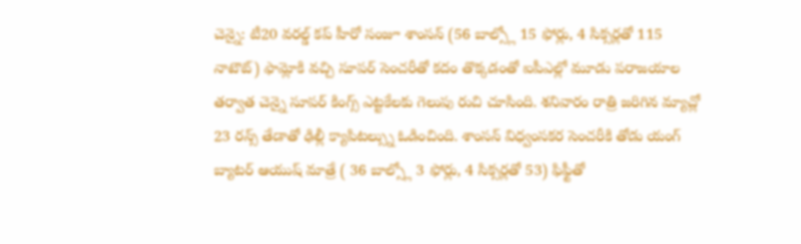చెన్నై: టీ20 వరల్డ్ కప్ హీరో సంజూ శాంసన్ (56 బాల్స్లో 15 ఫోర్లు, 4 సిక్సర్లతో 115 నాటౌట్) ఫామ్లోకి వచ్చి సూపర్ సెంచరీతో కదం తొక్కడంతో ఐపీఎల్లో మూడు పరాజయాల తర్వాత చెన్నై సూపర్ కింగ్స్ ఎట్టకేలకు గెలుపు రుచి చూసింది. శనివారం రాత్రి జరిగిన మ్యాచ్లో 23 రన్స్ తేడాతో ఢిల్లీ క్యాపిటల్స్ను ఓడించింది. శాంసన్ విధ్వంసకర సెంచరీకి తోడు యంగ్ బ్యాటర్ ఆయుష్ మాత్రే ( 36 బాల్స్లో 3 ఫోర్లు, 4 సిక్సర్లతో 53) ఫిఫ్టీతో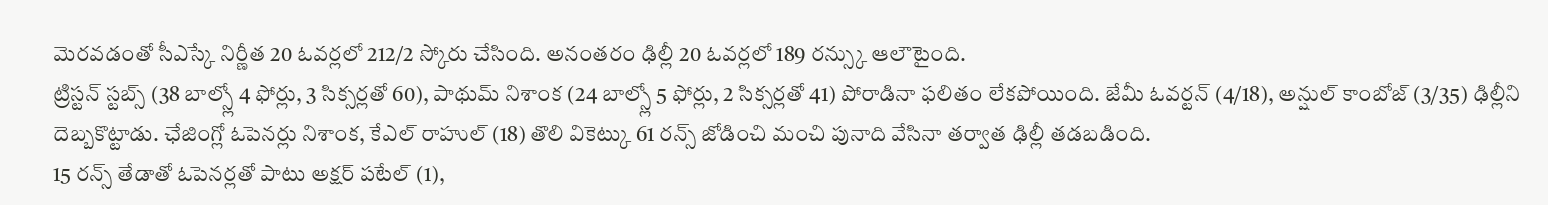మెరవడంతో సీఎస్కే నిర్ణీత 20 ఓవర్లలో 212/2 స్కోరు చేసింది. అనంతరం ఢిల్లీ 20 ఓవర్లలో 189 రన్స్కు ఆలౌటైంది.
ట్రిస్టన్ స్టబ్స్ (38 బాల్స్లో 4 ఫోర్లు, 3 సిక్సర్లతో 60), పాథుమ్ నిశాంక (24 బాల్స్లో 5 ఫోర్లు, 2 సిక్సర్లతో 41) పోరాడినా ఫలితం లేకపోయింది. జేమీ ఓవర్టన్ (4/18), అన్షుల్ కాంబోజ్ (3/35) ఢిల్లీని దెబ్బకొట్టాడు. ఛేజింగ్లో ఓపెనర్లు నిశాంక, కేఎల్ రాహుల్ (18) తొలి వికెట్కు 61 రన్స్ జోడించి మంచి పునాది వేసినా తర్వాత ఢిల్లీ తడబడింది.
15 రన్స్ తేడాతో ఓపెనర్లతో పాటు అక్షర్ పటేల్ (1),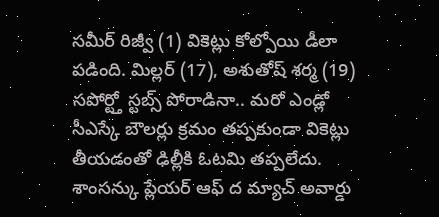సమీర్ రిజ్వీ (1) వికెట్లు కోల్పోయి డీలా పడింది. మిల్లర్ (17), అశుతోష్ శర్మ (19) సపోర్ట్తో స్టబ్స్ పోరాడినా.. మరో ఎండ్లో సీఎస్కే బౌలర్లు క్రమం తప్పకుండా వికెట్లు తీయడంతో ఢిల్లీకి ఓటమి తప్పలేదు. శాంసన్కు ప్లేయర్ ఆఫ్ ద మ్యాచ్ అవార్డు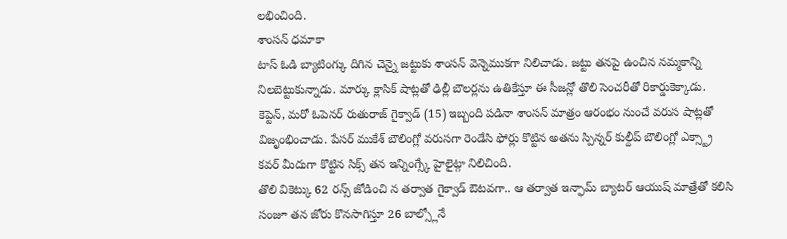లభించింది.
శాంసన్ ధమాకా
టాస్ ఓడి బ్యాటింగ్కు దిగిన చెన్నై జట్టుకు శాంసన్ వెన్నెముకగా నిలిచాడు. జట్టు తనపై ఉంచిన నమ్మకాన్ని నిలబెట్టుకున్నాడు. మార్కు క్లాసిక్ షాట్లతో ఢిల్లీ బౌలర్లను ఉతికేస్తూ ఈ సీజన్లో తొలి సెంచరీతో రికార్డుకెక్కాడు. కెప్టెన్, మరో ఓపెనర్ రుతురాజ్ గైక్వాడ్ (15) ఇబ్బంది పడినా శాంసన్ మాత్రం ఆరంభం నుంచే వరుస షాట్లతో విజృంభించాడు. పేసర్ ముకేశ్ బౌలింగ్లో వరుసగా రెండేసి ఫోర్లు కొట్టిన అతను స్పిన్నర్ కుల్దీప్ బౌలింగ్లో ఎక్స్ట్రా కవర్ మీదుగా కొట్టిన సిక్స్ తన ఇన్నింగ్స్కే హైలైట్గా నిలిచింది.
తొలి వికెట్కు 62 రన్స్ జోడించి న తర్వాత గైక్వాడ్ ఔటవగా.. ఆ తర్వాత ఇన్ఫామ్ బ్యాటర్ ఆయుష్ మాత్రేతో కలిసి సంజూ తన జోరు కొనసాగిస్తూ 26 బాల్స్లోనే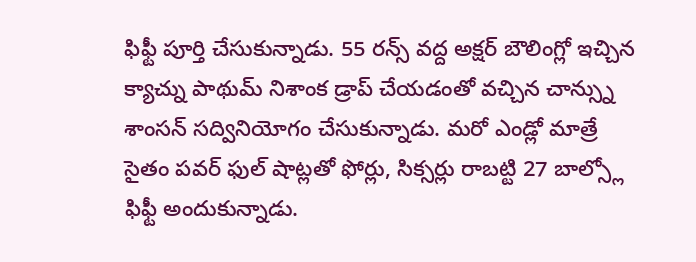ఫిఫ్టీ పూర్తి చేసుకున్నాడు. 55 రన్స్ వద్ద అక్షర్ బౌలింగ్లో ఇచ్చిన క్యాచ్ను పాథుమ్ నిశాంక డ్రాప్ చేయడంతో వచ్చిన చాన్స్ను శాంసన్ సద్వినియోగం చేసుకున్నాడు. మరో ఎండ్లో మాత్రే సైతం పవర్ ఫుల్ షాట్లతో ఫోర్లు, సిక్సర్లు రాబట్టి 27 బాల్స్లో ఫిఫ్టీ అందుకున్నాడు.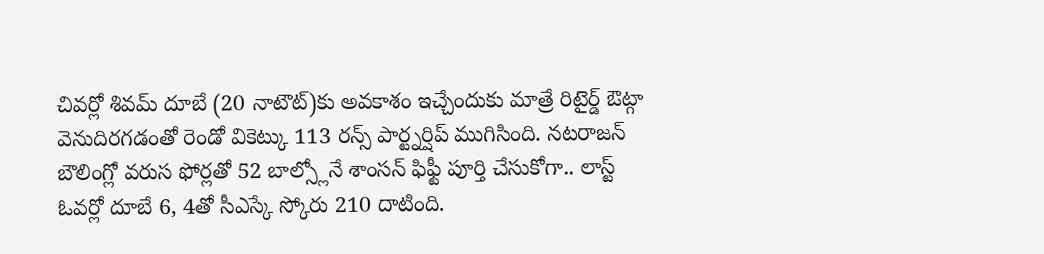చివర్లో శివమ్ దూబే (20 నాటౌట్)కు అవకాశం ఇచ్చేందుకు మాత్రే రిటైర్డ్ ఔట్గా వెనుదిరగడంతో రెండో వికెట్కు 113 రన్స్ పార్ట్నర్షిప్ ముగిసింది. నటరాజన్ బౌలింగ్లో వరుస ఫోర్లతో 52 బాల్స్లోనే శాంసన్ ఫిఫ్టీ పూర్తి చేసుకోగా.. లాస్ట్ ఓవర్లో దూబే 6, 4తో సీఎస్కే స్కోరు 210 దాటింది.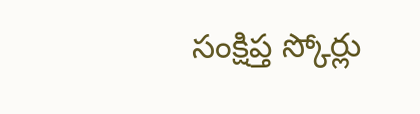సంక్షిప్త స్కోర్లు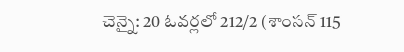చెన్నై: 20 ఓవర్లలో 212/2 (శాంసన్ 115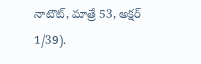నాటౌట్, మాత్రే 53, అక్షర్ 1/39).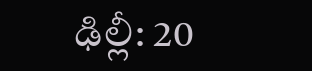ఢిల్లీ: 20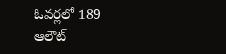ఓవర్లలో 189 ఆలౌట్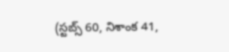(స్టబ్స్ 60, నిశాంక 41,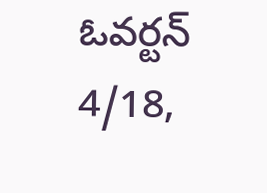ఓవర్టన్ 4/18,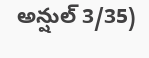అన్షుల్ 3/35)